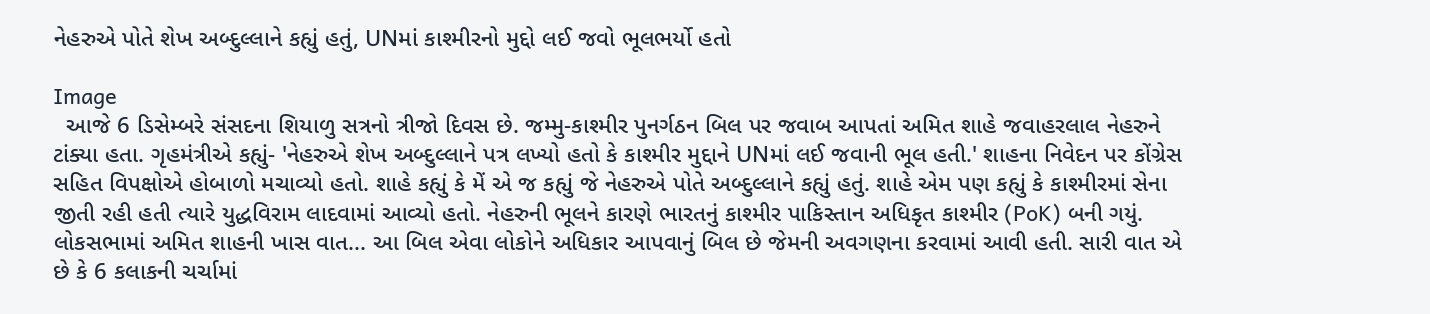નેહરુએ પોતે શેખ અબ્દુલ્લાને કહ્યું હતું, UNમાં કાશ્મીરનો મુદ્દો લઈ જવો ભૂલભર્યો હતો

Image
  આજે 6 ડિસેમ્બરે સંસદના શિયાળુ સત્રનો ત્રીજો દિવસ છે. જમ્મુ-કાશ્મીર પુનર્ગઠન બિલ પર જવાબ આપતાં અમિત શાહે જવાહરલાલ નેહરુને ટાંક્યા હતા. ગૃહમંત્રીએ કહ્યું- 'નેહરુએ શેખ અબ્દુલ્લાને પત્ર લખ્યો હતો કે કાશ્મીર મુદ્દાને UNમાં લઈ જવાની ભૂલ હતી.' શાહના નિવેદન પર કોંગ્રેસ સહિત વિપક્ષોએ હોબાળો મચાવ્યો હતો. શાહે કહ્યું કે મેં એ જ કહ્યું જે નેહરુએ પોતે અબ્દુલ્લાને કહ્યું હતું. શાહે એમ પણ કહ્યું કે કાશ્મીરમાં સેના જીતી રહી હતી ત્યારે યુદ્ધવિરામ લાદવામાં આવ્યો હતો. નેહરુની ભૂલને કારણે ભારતનું કાશ્મીર પાકિસ્તાન અધિકૃત કાશ્મીર (PoK) બની ગયું. લોકસભામાં અમિત શાહની ખાસ વાત... આ બિલ એવા લોકોને અધિકાર આપવાનું બિલ છે જેમની અવગણના કરવામાં આવી હતી. સારી વાત એ છે કે 6 કલાકની ચર્ચામાં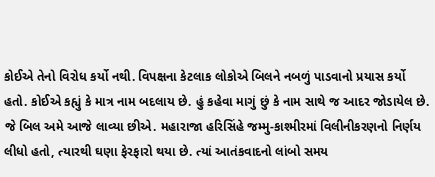કોઈએ તેનો વિરોધ કર્યો નથી. વિપક્ષના કેટલાક લોકોએ બિલને નબળું પાડવાનો પ્રયાસ કર્યો હતો. કોઈએ કહ્યું કે માત્ર નામ બદલાય છે. હું કહેવા માગું છું કે નામ સાથે જ આદર જોડાયેલ છે. જે બિલ અમે આજે લાવ્યા છીએ. મહારાજા હરિસિંહે જમ્મુ-કાશ્મીરમાં વિલીનીકરણનો નિર્ણય લીધો હતો, ત્યારથી ઘણા ફેરફારો થયા છે. ત્યાં આતંકવાદનો લાંબો સમય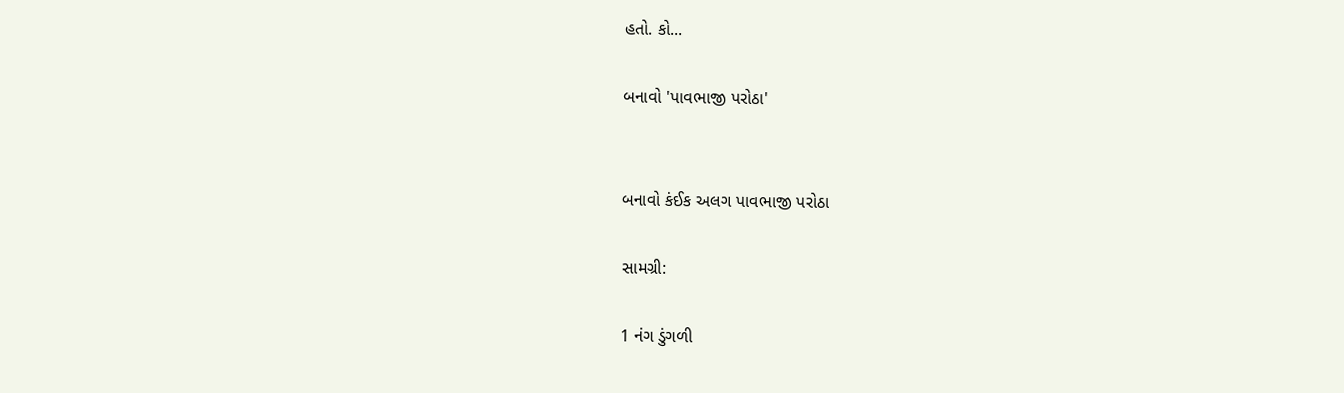હતો. કો...

બનાવો 'પાવભાજી પરોઠા'


બનાવો કંઈક અલગ પાવભાજી પરોઠા

સામગ્રી:

1 નંગ ડુંગળી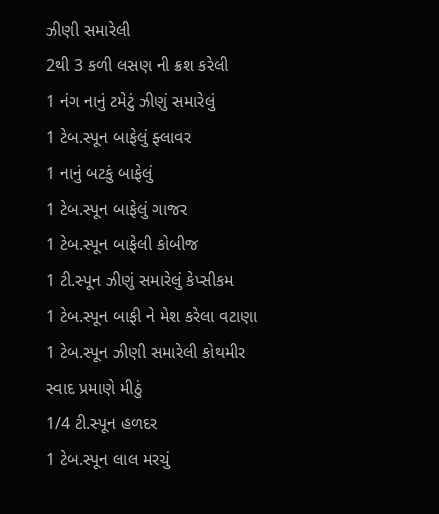ઝીણી સમારેલી
2થી 3 કળી લસણ ની ક્રશ કરેલી
1 નંગ નાનું ટમેટું ઝીણું સમારેલું
1 ટેબ.સ્પૂન બાફેલું ફ્લાવર
1 નાનું બટકું બાફેલું
1 ટેબ.સ્પૂન બાફેલું ગાજર
1 ટેબ.સ્પૂન બાફેલી કોબીજ
1 ટી.સ્પૂન ઝીણું સમારેલું કેપ્સીકમ
1 ટેબ.સ્પૂન બાફી ને મેશ કરેલા વટાણા
1 ટેબ.સ્પૂન ઝીણી સમારેલી કોથમીર
સ્વાદ પ્રમાણે મીઠું
1/4 ટી.સ્પૂન હળદર
1 ટેબ.સ્પૂન લાલ મરચું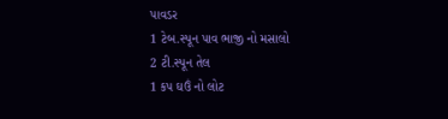પાવડર
1 ટેબ.સ્પૂન પાવ ભાજી નો મસાલો
2 ટી.સ્પૂન તેલ
1 કપ ઘઉં નો લોટ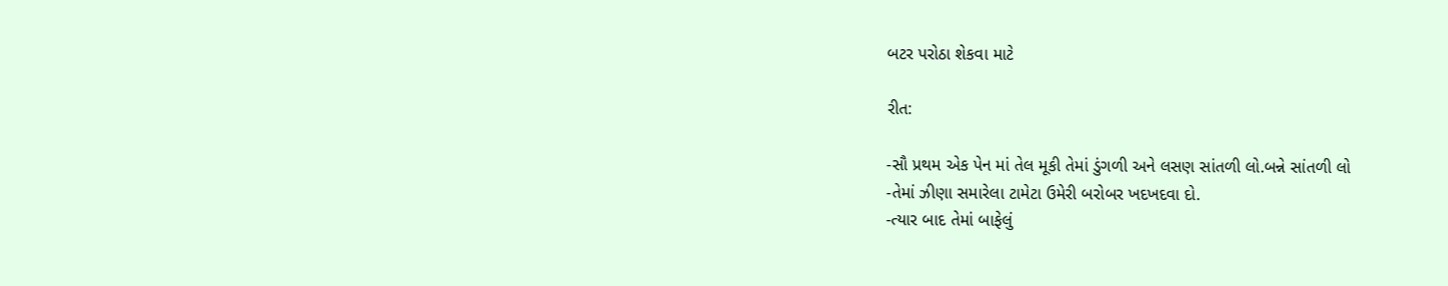બટર પરોઠા શેકવા માટે

રીત:

-સૌ પ્રથમ એક પેન માં તેલ મૂકી તેમાં ડુંગળી અને લસણ સાંતળી લો.બન્ને સાંતળી લો
-તેમાં ઝીણા સમારેલા ટામેટા ઉમેરી બરોબર ખદખદવા દો.
-ત્યાર બાદ તેમાં બાફેલું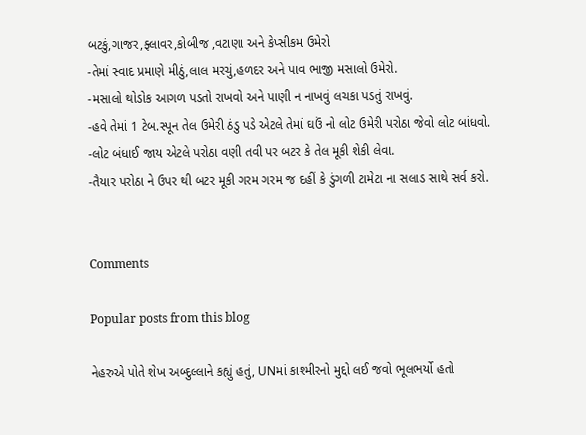બટકું,ગાજર,ફ્લાવર,કોબીજ ,વટાણા અને કેપ્સીકમ ઉમેરો
-તેમાં સ્વાદ પ્રમાણે મીઠું,લાલ મરચું,હળદર અને પાવ ભાજી મસાલો ઉમેરો.
-મસાલો થોડોક આગળ પડતો રાખવો અને પાણી ન નાખવું લચકા પડતું રાખવું.
-હવે તેમાં 1 ટેબ.સ્પૂન તેલ ઉમેરી ઠંડુ પડે એટલે તેમાં ઘઉં નો લોટ ઉમેરી પરોઠા જેવો લોટ બાંધવો.
-લોટ બંધાઈ જાય એટલે પરોઠા વણી તવી પર બટર કે તેલ મૂકી શેકી લેવા.
-તૈયાર પરોઠા ને ઉપર થી બટર મૂકી ગરમ ગરમ જ દહીં કે ડુંગળી ટામેટા ના સલાડ સાથે સર્વ કરો.


Comments

Popular posts from this blog

નેહરુએ પોતે શેખ અબ્દુલ્લાને કહ્યું હતું, UNમાં કાશ્મીરનો મુદ્દો લઈ જવો ભૂલભર્યો હતો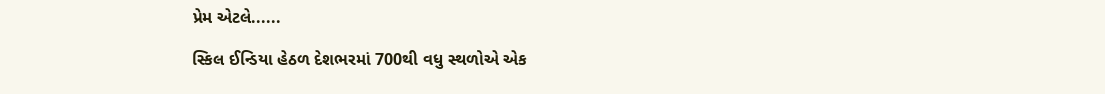પ્રેમ એટલે......

સ્કિલ ઈન્ડિયા હેઠળ દેશભરમાં 700થી વધુ સ્થળોએ એક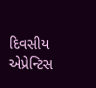દિવસીય એપ્રેન્ટિસ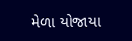મેળા યોજાયા